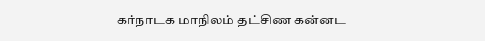கர்நாடக மாநிலம் தட்சிண கன்னட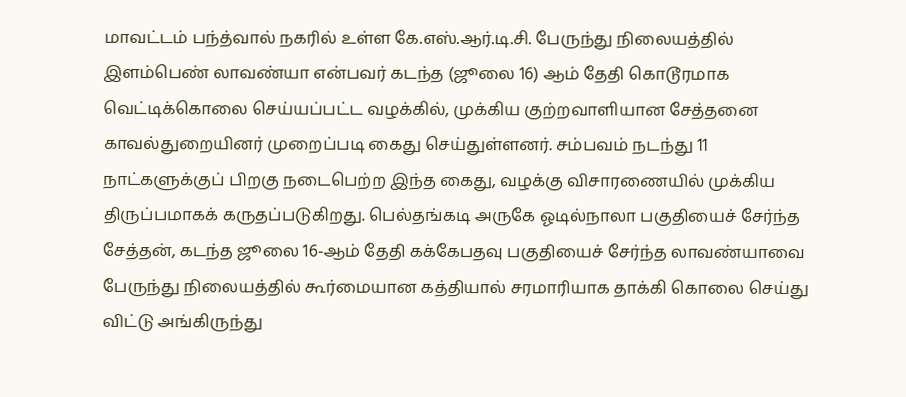மாவட்டம் பந்த்வால் நகரில் உள்ள கே.எஸ்.ஆர்.டி.சி. பேருந்து நிலையத்தில் இளம்பெண் லாவண்யா என்பவர் கடந்த (ஜூலை 16) ஆம் தேதி கொடூரமாக வெட்டிக்கொலை செய்யப்பட்ட வழக்கில், முக்கிய குற்றவாளியான சேத்தனை காவல்துறையினர் முறைப்படி கைது செய்துள்ளனர். சம்பவம் நடந்து 11 நாட்களுக்குப் பிறகு நடைபெற்ற இந்த கைது, வழக்கு விசாரணையில் முக்கிய திருப்பமாகக் கருதப்படுகிறது. பெல்தங்கடி அருகே ஓடில்நாலா பகுதியைச் சேர்ந்த சேத்தன், கடந்த ஜூலை 16-ஆம் தேதி கக்கேபதவு பகுதியைச் சேர்ந்த லாவண்யாவை பேருந்து நிலையத்தில் கூர்மையான கத்தியால் சரமாரியாக தாக்கி கொலை செய்து விட்டு அங்கிருந்து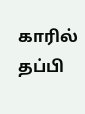காரில் தப்பி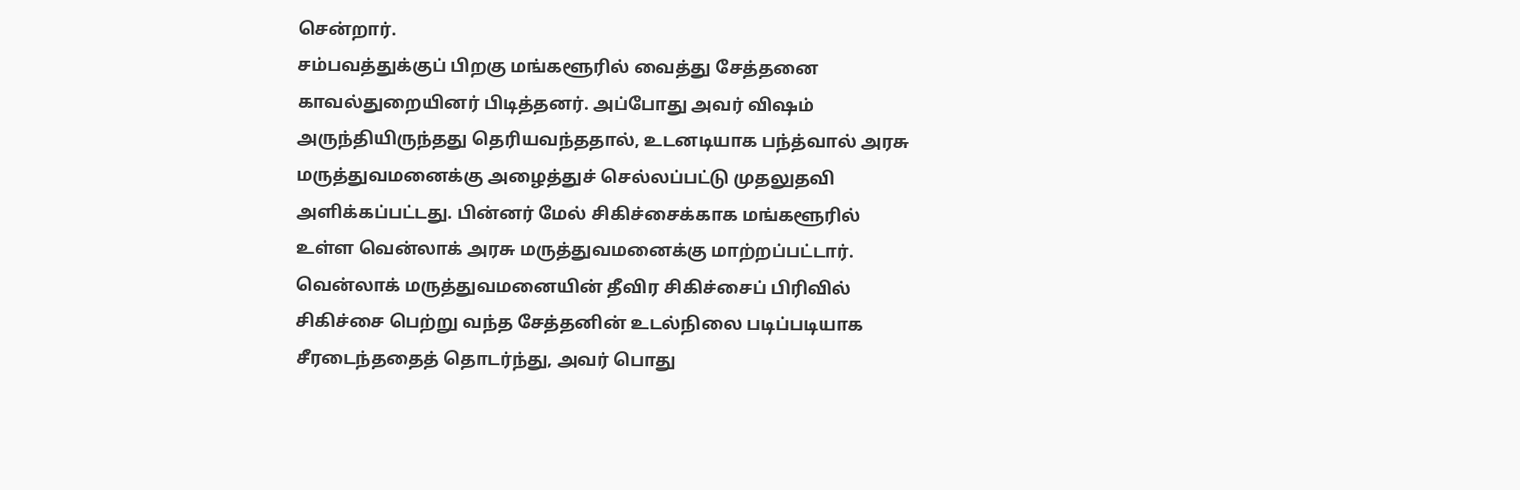சென்றார்.
சம்பவத்துக்குப் பிறகு மங்களூரில் வைத்து சேத்தனை காவல்துறையினர் பிடித்தனர். அப்போது அவர் விஷம் அருந்தியிருந்தது தெரியவந்ததால், உடனடியாக பந்த்வால் அரசு மருத்துவமனைக்கு அழைத்துச் செல்லப்பட்டு முதலுதவி அளிக்கப்பட்டது. பின்னர் மேல் சிகிச்சைக்காக மங்களூரில் உள்ள வென்லாக் அரசு மருத்துவமனைக்கு மாற்றப்பட்டார். வென்லாக் மருத்துவமனையின் தீவிர சிகிச்சைப் பிரிவில் சிகிச்சை பெற்று வந்த சேத்தனின் உடல்நிலை படிப்படியாக சீரடைந்ததைத் தொடர்ந்து, அவர் பொது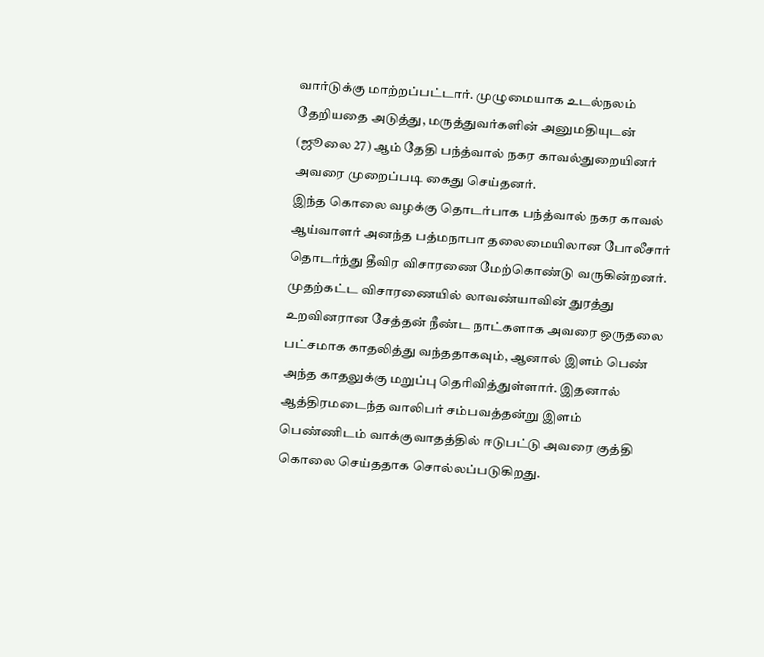வார்டுக்கு மாற்றப்பட்டார். முழுமையாக உடல்நலம் தேறியதை அடுத்து, மருத்துவர்களின் அனுமதியுடன் (ஜூலை 27) ஆம் தேதி பந்த்வால் நகர காவல்துறையினர் அவரை முறைப்படி கைது செய்தனர்.
இந்த கொலை வழக்கு தொடர்பாக பந்த்வால் நகர காவல் ஆய்வாளர் அனந்த பத்மநாபா தலைமையிலான போலீசார் தொடர்ந்து தீவிர விசாரணை மேற்கொண்டு வருகின்றனர். முதற்கட்ட விசாரணையில் லாவண்யாவின் துரத்து உறவினரான சேத்தன் நீண்ட நாட்களாக அவரை ஒருதலை பட்சமாக காதலித்து வந்ததாகவும், ஆனால் இளம் பெண் அந்த காதலுக்கு மறுப்பு தெரிவித்துள்ளார். இதனால் ஆத்திரமடைந்த வாலிபர் சம்பவத்தன்று இளம் பெண்ணிடம் வாக்குவாதத்தில் ஈடுபட்டு அவரை குத்தி கொலை செய்ததாக சொல்லப்படுகிறது.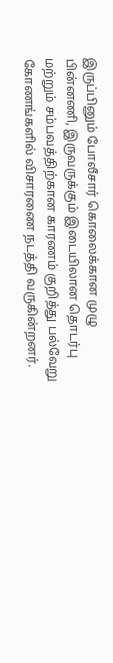இருப்பினும் போலீசார் கொலைக்கான முழு பின்னணி, இருவருக்கும் இடையிலான தொடர்பு மற்றும் சம்பவத்திற்கான காரணம் குறித்து பல்வேறு கோணங்களில் விசாரணை நடத்தி வருகின்றனர்.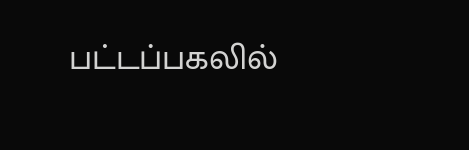பட்டப்பகலில்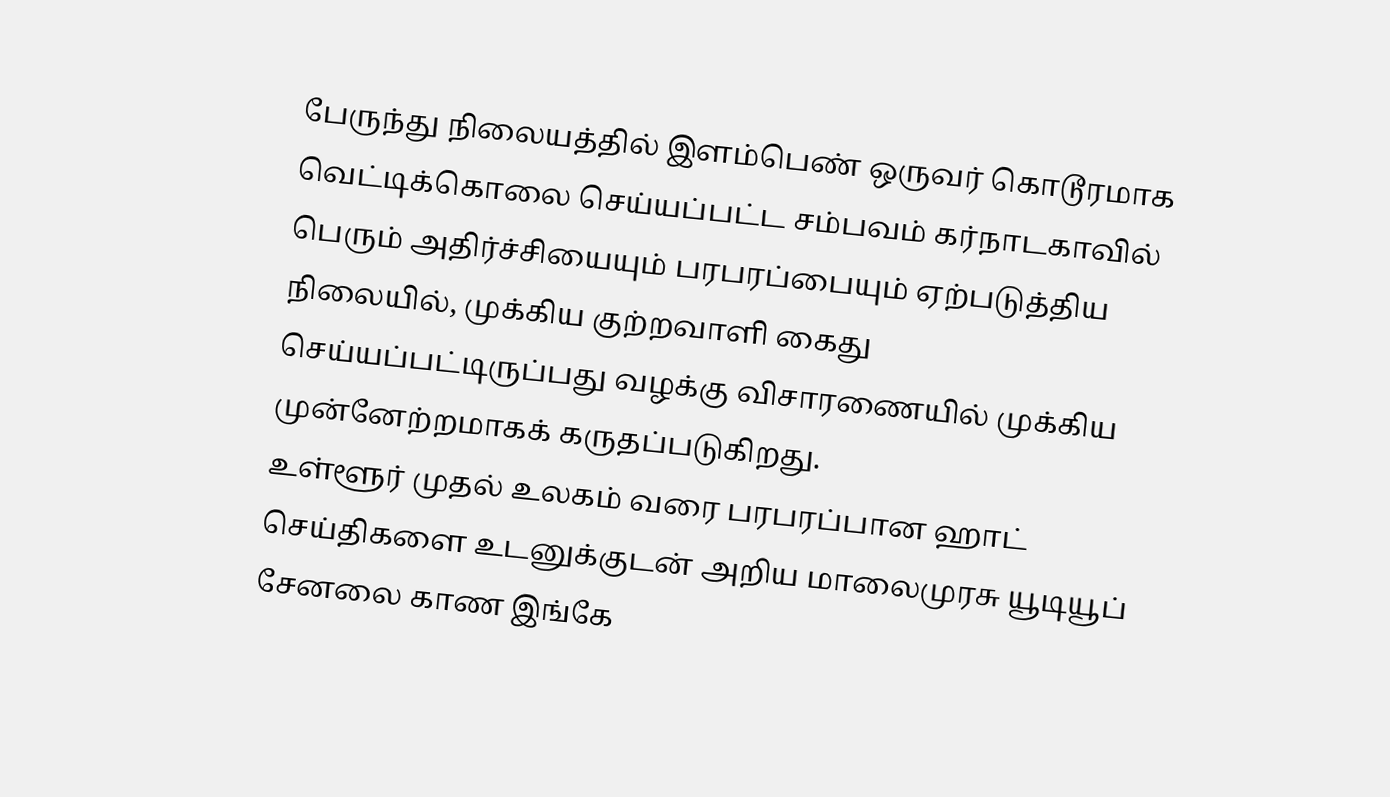பேருந்து நிலையத்தில் இளம்பெண் ஒருவர் கொடூரமாக வெட்டிக்கொலை செய்யப்பட்ட சம்பவம் கர்நாடகாவில் பெரும் அதிர்ச்சியையும் பரபரப்பையும் ஏற்படுத்திய நிலையில், முக்கிய குற்றவாளி கைது செய்யப்பட்டிருப்பது வழக்கு விசாரணையில் முக்கிய முன்னேற்றமாகக் கருதப்படுகிறது.
உள்ளூர் முதல் உலகம் வரை பரபரப்பான ஹாட் செய்திகளை உடனுக்குடன் அறிய மாலைமுரசு யூடியூப் சேனலை காண இங்கே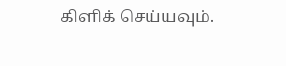கிளிக் செய்யவும்.